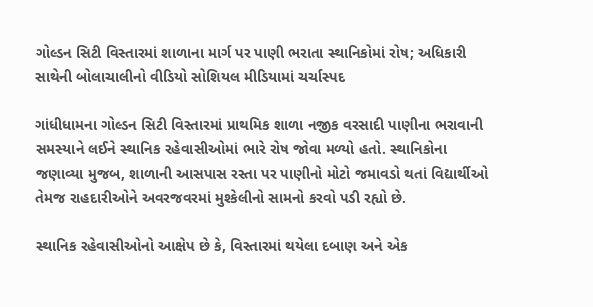ગોલ્ડન સિટી વિસ્તારમાં શાળાના માર્ગ પર પાણી ભરાતા સ્થાનિકોમાં રોષ; અધિકારી સાથેની બોલાચાલીનો વીડિયો સોશિયલ મીડિયામાં ચર્ચાસ્પદ

ગાંધીધામના ગોલ્ડન સિટી વિસ્તારમાં પ્રાથમિક શાળા નજીક વરસાદી પાણીના ભરાવાની સમસ્યાને લઈને સ્થાનિક રહેવાસીઓમાં ભારે રોષ જોવા મળ્યો હતો. સ્થાનિકોના જણાવ્યા મુજબ, શાળાની આસપાસ રસ્તા પર પાણીનો મોટો જમાવડો થતાં વિદ્યાર્થીઓ તેમજ રાહદારીઓને અવરજવરમાં મુશ્કેલીનો સામનો કરવો પડી રહ્યો છે.

સ્થાનિક રહેવાસીઓનો આક્ષેપ છે કે, વિસ્તારમાં થયેલા દબાણ અને એક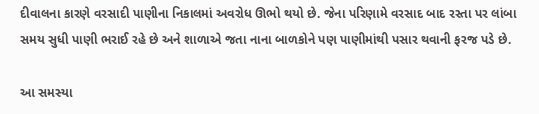દીવાલના કારણે વરસાદી પાણીના નિકાલમાં અવરોધ ઊભો થયો છે. જેના પરિણામે વરસાદ બાદ રસ્તા પર લાંબા સમય સુધી પાણી ભરાઈ રહે છે અને શાળાએ જતા નાના બાળકોને પણ પાણીમાંથી પસાર થવાની ફરજ પડે છે.

આ સમસ્યા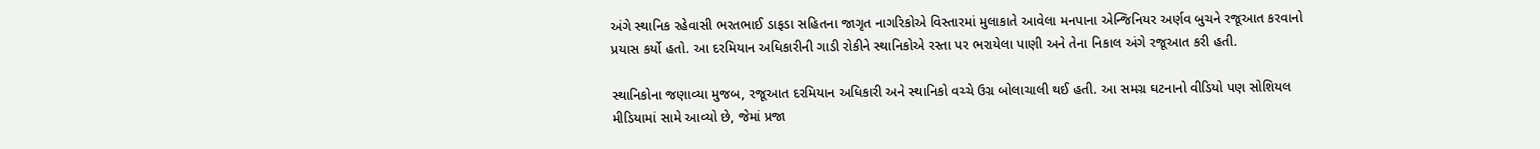અંગે સ્થાનિક રહેવાસી ભરતભાઈ ડાફડા સહિતના જાગૃત નાગરિકોએ વિસ્તારમાં મુલાકાતે આવેલા મનપાના એન્જિનિયર અર્ણવ બુચને રજૂઆત કરવાનો પ્રયાસ કર્યો હતો. આ દરમિયાન અધિકારીની ગાડી રોકીને સ્થાનિકોએ રસ્તા પર ભરાયેલા પાણી અને તેના નિકાલ અંગે રજૂઆત કરી હતી.

સ્થાનિકોના જણાવ્યા મુજબ, રજૂઆત દરમિયાન અધિકારી અને સ્થાનિકો વચ્ચે ઉગ્ર બોલાચાલી થઈ હતી. આ સમગ્ર ઘટનાનો વીડિયો પણ સોશિયલ મીડિયામાં સામે આવ્યો છે, જેમાં પ્રજા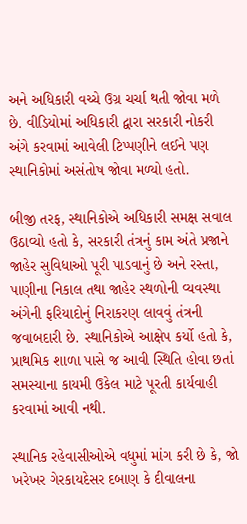અને અધિકારી વચ્ચે ઉગ્ર ચર્ચા થતી જોવા મળે છે. વીડિયોમાં અધિકારી દ્વારા સરકારી નોકરી અંગે કરવામાં આવેલી ટિપ્પણીને લઈને પણ સ્થાનિકોમાં અસંતોષ જોવા મળ્યો હતો.

બીજી તરફ, સ્થાનિકોએ અધિકારી સમક્ષ સવાલ ઉઠાવ્યો હતો કે, સરકારી તંત્રનું કામ અંતે પ્રજાને જાહેર સુવિધાઓ પૂરી પાડવાનું છે અને રસ્તા, પાણીના નિકાલ તથા જાહેર સ્થળોની વ્યવસ્થા અંગેની ફરિયાદોનું નિરાકરણ લાવવું તંત્રની જવાબદારી છે. સ્થાનિકોએ આક્ષેપ કર્યો હતો કે, પ્રાથમિક શાળા પાસે જ આવી સ્થિતિ હોવા છતાં સમસ્યાના કાયમી ઉકેલ માટે પૂરતી કાર્યવાહી કરવામાં આવી નથી.

સ્થાનિક રહેવાસીઓએ વધુમાં માંગ કરી છે કે, જો ખરેખર ગેરકાયદેસર દબાણ કે દીવાલના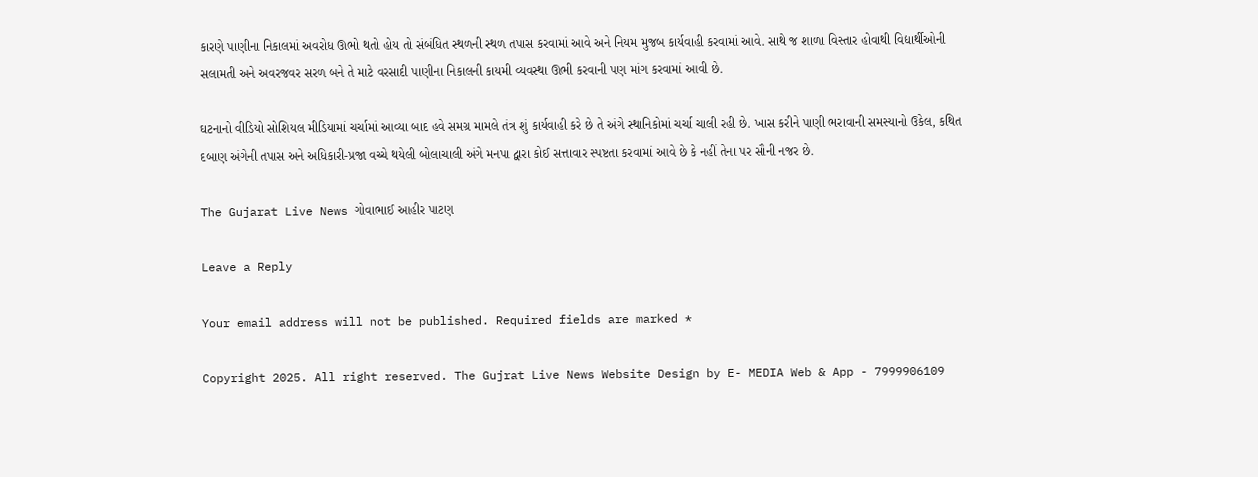કારણે પાણીના નિકાલમાં અવરોધ ઊભો થતો હોય તો સંબંધિત સ્થળની સ્થળ તપાસ કરવામાં આવે અને નિયમ મુજબ કાર્યવાહી કરવામાં આવે. સાથે જ શાળા વિસ્તાર હોવાથી વિદ્યાર્થીઓની સલામતી અને અવરજવર સરળ બને તે માટે વરસાદી પાણીના નિકાલની કાયમી વ્યવસ્થા ઊભી કરવાની પણ માંગ કરવામાં આવી છે.

ઘટનાનો વીડિયો સોશિયલ મીડિયામાં ચર્ચામાં આવ્યા બાદ હવે સમગ્ર મામલે તંત્ર શું કાર્યવાહી કરે છે તે અંગે સ્થાનિકોમાં ચર્ચા ચાલી રહી છે. ખાસ કરીને પાણી ભરાવાની સમસ્યાનો ઉકેલ, કથિત દબાણ અંગેની તપાસ અને અધિકારી-પ્રજા વચ્ચે થયેલી બોલાચાલી અંગે મનપા દ્વારા કોઈ સત્તાવાર સ્પષ્ટતા કરવામાં આવે છે કે નહીં તેના પર સૌની નજર છે.

The Gujarat Live News ગોવાભાઈ આહીર પાટણ

Leave a Reply

Your email address will not be published. Required fields are marked *

Copyright 2025. All right reserved. The Gujrat Live News Website Design by E- MEDIA Web & App - 7999906109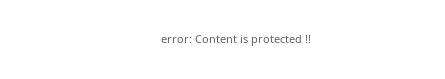error: Content is protected !!